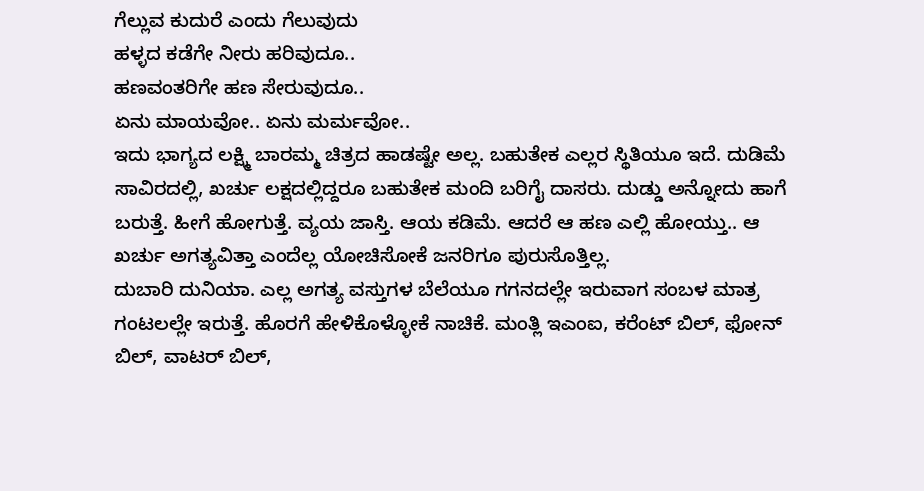ಗೆಲ್ಲುವ ಕುದುರೆ ಎಂದು ಗೆಲುವುದು
ಹಳ್ಳದ ಕಡೆಗೇ ನೀರು ಹರಿವುದೂ..
ಹಣವಂತರಿಗೇ ಹಣ ಸೇರುವುದೂ..
ಏನು ಮಾಯವೋ.. ಏನು ಮರ್ಮವೋ..
ಇದು ಭಾಗ್ಯದ ಲಕ್ಷ್ಮಿ ಬಾರಮ್ಮ ಚಿತ್ರದ ಹಾಡಷ್ಟೇ ಅಲ್ಲ. ಬಹುತೇಕ ಎಲ್ಲರ ಸ್ಥಿತಿಯೂ ಇದೆ. ದುಡಿಮೆ ಸಾವಿರದಲ್ಲಿ, ಖರ್ಚು ಲಕ್ಷದಲ್ಲಿದ್ದರೂ ಬಹುತೇಕ ಮಂದಿ ಬರಿಗೈ ದಾಸರು. ದುಡ್ಡು ಅನ್ನೋದು ಹಾಗೆ ಬರುತ್ತೆ. ಹೀಗೆ ಹೋಗುತ್ತೆ. ವ್ಯಯ ಜಾಸ್ತಿ. ಆಯ ಕಡಿಮೆ. ಆದರೆ ಆ ಹಣ ಎಲ್ಲಿ ಹೋಯ್ತು.. ಆ ಖರ್ಚು ಅಗತ್ಯವಿತ್ತಾ ಎಂದೆಲ್ಲ ಯೋಚಿಸೋಕೆ ಜನರಿಗೂ ಪುರುಸೊತ್ತಿಲ್ಲ.
ದುಬಾರಿ ದುನಿಯಾ. ಎಲ್ಲ ಅಗತ್ಯ ವಸ್ತುಗಳ ಬೆಲೆಯೂ ಗಗನದಲ್ಲೇ ಇರುವಾಗ ಸಂಬಳ ಮಾತ್ರ ಗಂಟಲಲ್ಲೇ ಇರುತ್ತೆ. ಹೊರಗೆ ಹೇಳಿಕೊಳ್ಳೋಕೆ ನಾಚಿಕೆ. ಮಂತ್ಲಿ ಇಎಂಐ, ಕರೆಂಟ್ ಬಿಲ್, ಫೋನ್ ಬಿಲ್, ವಾಟರ್ ಬಿಲ್,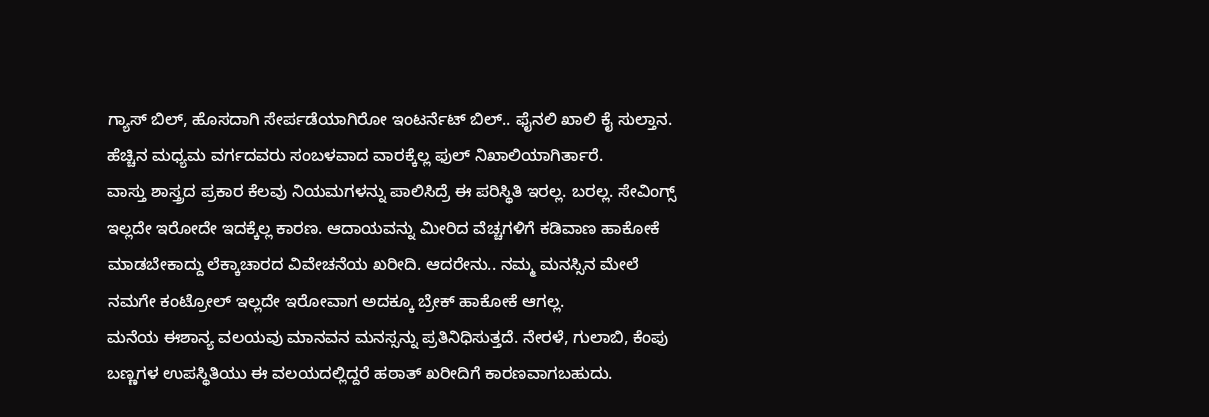ಗ್ಯಾಸ್ ಬಿಲ್, ಹೊಸದಾಗಿ ಸೇರ್ಪಡೆಯಾಗಿರೋ ಇಂಟರ್ನೆಟ್ ಬಿಲ್.. ಫೈನಲಿ ಖಾಲಿ ಕೈ ಸುಲ್ತಾನ. ಹೆಚ್ಚಿನ ಮಧ್ಯಮ ವರ್ಗದವರು ಸಂಬಳವಾದ ವಾರಕ್ಕೆಲ್ಲ ಫುಲ್ ನಿಖಾಲಿಯಾಗಿರ್ತಾರೆ.
ವಾಸ್ತು ಶಾಸ್ತ್ರದ ಪ್ರಕಾರ ಕೆಲವು ನಿಯಮಗಳನ್ನು ಪಾಲಿಸಿದ್ರೆ ಈ ಪರಿಸ್ಥಿತಿ ಇರಲ್ಲ. ಬರಲ್ಲ. ಸೇವಿಂಗ್ಸ್ ಇಲ್ಲದೇ ಇರೋದೇ ಇದಕ್ಕೆಲ್ಲ ಕಾರಣ. ಆದಾಯವನ್ನು ಮೀರಿದ ವೆಚ್ಚಗಳಿಗೆ ಕಡಿವಾಣ ಹಾಕೋಕೆ ಮಾಡಬೇಕಾದ್ದು ಲೆಕ್ಕಾಚಾರದ ವಿವೇಚನೆಯ ಖರೀದಿ. ಆದರೇನು.. ನಮ್ಮ ಮನಸ್ಸಿನ ಮೇಲೆ ನಮಗೇ ಕಂಟ್ರೋಲ್ ಇಲ್ಲದೇ ಇರೋವಾಗ ಅದಕ್ಕೂ ಬ್ರೇಕ್ ಹಾಕೋಕೆ ಆಗಲ್ಲ.
ಮನೆಯ ಈಶಾನ್ಯ ವಲಯವು ಮಾನವನ ಮನಸ್ಸನ್ನು ಪ್ರತಿನಿಧಿಸುತ್ತದೆ. ನೇರಳೆ, ಗುಲಾಬಿ, ಕೆಂಪು ಬಣ್ಣಗಳ ಉಪಸ್ಥಿತಿಯು ಈ ವಲಯದಲ್ಲಿದ್ದರೆ ಹಠಾತ್ ಖರೀದಿಗೆ ಕಾರಣವಾಗಬಹುದು.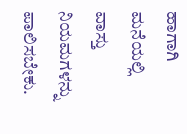ಹಾಗಾಗಿ ಮನೆಯಲ್ಲಿ ವಾಸ್ತು ನಿಯಮಗಳನ್ನು ಪಾಲಿಸಬೇಕು.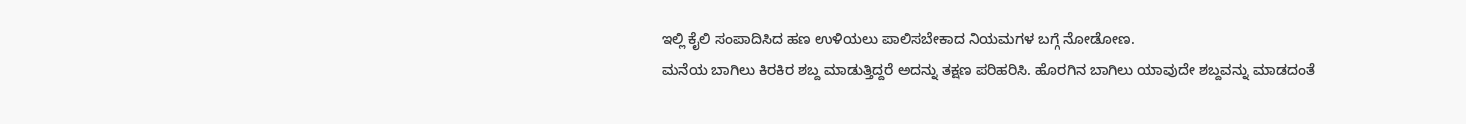ಇಲ್ಲಿ ಕೈಲಿ ಸಂಪಾದಿಸಿದ ಹಣ ಉಳಿಯಲು ಪಾಲಿಸಬೇಕಾದ ನಿಯಮಗಳ ಬಗ್ಗೆ ನೋಡೋಣ.
ಮನೆಯ ಬಾಗಿಲು ಕಿರಕಿರ ಶಬ್ದ ಮಾಡುತ್ತಿದ್ದರೆ ಅದನ್ನು ತಕ್ಷಣ ಪರಿಹರಿಸಿ. ಹೊರಗಿನ ಬಾಗಿಲು ಯಾವುದೇ ಶಬ್ದವನ್ನು ಮಾಡದಂತೆ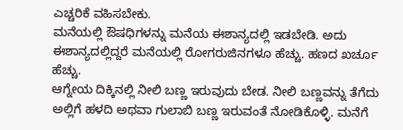ಎಚ್ಚರಿಕೆ ವಹಿಸಬೇಕು.
ಮನೆಯಲ್ಲಿ ಔಷಧಿಗಳನ್ನು ಮನೆಯ ಈಶಾನ್ಯದಲ್ಲಿ ಇಡಬೇಡಿ. ಅದು ಈಶಾನ್ಯದಲ್ಲಿದ್ದರೆ ಮನೆಯಲ್ಲಿ ರೋಗರುಜಿನಗಳೂ ಹೆಚ್ಚು. ಹಣದ ಖರ್ಚೂ ಹೆಚ್ಚು.
ಆಗ್ನೇಯ ದಿಕ್ಕಿನಲ್ಲಿ ನೀಲಿ ಬಣ್ಣ ಇರುವುದು ಬೇಡ. ನೀಲಿ ಬಣ್ಣವನ್ನು ತೆಗೆದು ಅಲ್ಲಿಗೆ ಹಳದಿ ಅಥವಾ ಗುಲಾಬಿ ಬಣ್ಣ ಇರುವಂತೆ ನೋಡಿಕೊಳ್ಳಿ. ಮನೆಗೆ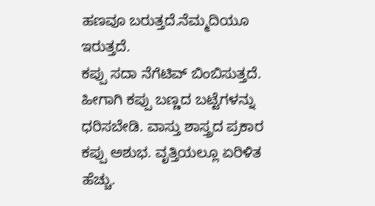ಹಣವೂ ಬರುತ್ತದೆ.ನೆಮ್ಮದಿಯೂ ಇರುತ್ತದೆ.
ಕಪ್ಪು ಸದಾ ನೆಗೆಟಿವ್ ಬಿಂಬಿಸುತ್ತದೆ. ಹೀಗಾಗಿ ಕಪ್ಪು ಬಣ್ಣದ ಬಟ್ಟೆಗಳನ್ನು ಧರಿಸಬೇಡಿ. ವಾಸ್ತು ಶಾಸ್ತ್ರದ ಪ್ರಕಾರ ಕಪ್ಪು ಅಶುಭ. ವೃತ್ತಿಯಲ್ಲೂ ಏರಿಳಿತ ಹೆಚ್ಚು.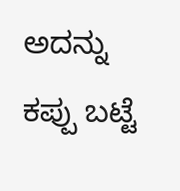ಅದನ್ನು ಕಪ್ಪು ಬಟ್ಟೆ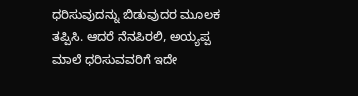ಧರಿಸುವುದನ್ನು ಬಿಡುವುದರ ಮೂಲಕ ತಪ್ಪಿಸಿ. ಆದರೆ ನೆನಪಿರಲಿ, ಅಯ್ಯಪ್ಪ ಮಾಲೆ ಧರಿಸುವವರಿಗೆ ಇದೇ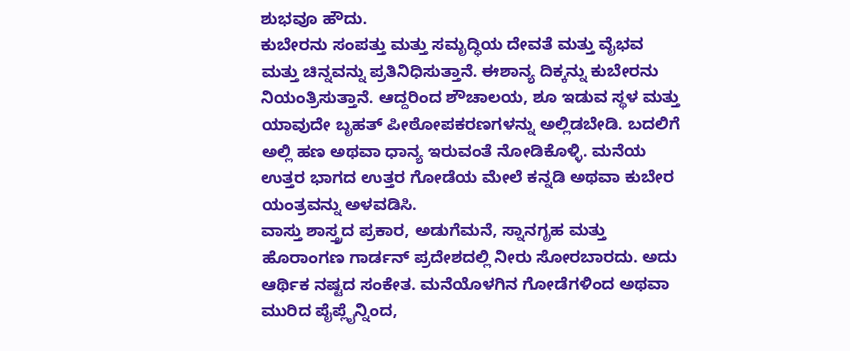ಶುಭವೂ ಹೌದು.
ಕುಬೇರನು ಸಂಪತ್ತು ಮತ್ತು ಸಮೃದ್ಧಿಯ ದೇವತೆ ಮತ್ತು ವೈಭವ ಮತ್ತು ಚಿನ್ನವನ್ನು ಪ್ರತಿನಿಧಿಸುತ್ತಾನೆ. ಈಶಾನ್ಯ ದಿಕ್ಕನ್ನು ಕುಬೇರನು ನಿಯಂತ್ರಿಸುತ್ತಾನೆ. ಆದ್ದರಿಂದ ಶೌಚಾಲಯ, ಶೂ ಇಡುವ ಸ್ಥಳ ಮತ್ತು ಯಾವುದೇ ಬೃಹತ್ ಪೀಠೋಪಕರಣಗಳನ್ನು ಅಲ್ಲಿಡಬೇಡಿ. ಬದಲಿಗೆ ಅಲ್ಲಿ ಹಣ ಅಥವಾ ಧಾನ್ಯ ಇರುವಂತೆ ನೋಡಿಕೊಳ್ಳಿ. ಮನೆಯ ಉತ್ತರ ಭಾಗದ ಉತ್ತರ ಗೋಡೆಯ ಮೇಲೆ ಕನ್ನಡಿ ಅಥವಾ ಕುಬೇರ ಯಂತ್ರವನ್ನು ಅಳವಡಿಸಿ.
ವಾಸ್ತು ಶಾಸ್ತ್ರದ ಪ್ರಕಾರ, ಅಡುಗೆಮನೆ, ಸ್ನಾನಗೃಹ ಮತ್ತು ಹೊರಾಂಗಣ ಗಾರ್ಡನ್ ಪ್ರದೇಶದಲ್ಲಿ ನೀರು ಸೋರಬಾರದು. ಅದು ಆರ್ಥಿಕ ನಷ್ಟದ ಸಂಕೇತ. ಮನೆಯೊಳಗಿನ ಗೋಡೆಗಳಿಂದ ಅಥವಾ ಮುರಿದ ಪೈಪ್ಲೈನ್ನಿಂದ,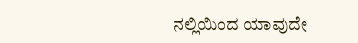ನಲ್ಲಿಯಿಂದ ಯಾವುದೇ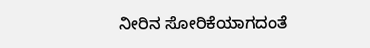ನೀರಿನ ಸೋರಿಕೆಯಾಗದಂತೆ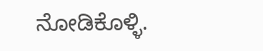ನೋಡಿಕೊಳ್ಳಿ.